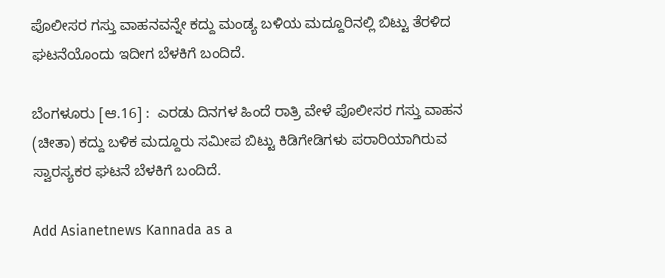ಪೊಲೀಸರ ಗಸ್ತು ವಾಹನವನ್ನೇ ಕದ್ದು ಮಂಡ್ಯ ಬಳಿಯ ಮದ್ದೂರಿನಲ್ಲಿ ಬಿಟ್ಟು ತೆರಳಿದ ಘಟನೆಯೊಂದು ಇದೀಗ ಬೆಳಕಿಗೆ ಬಂದಿದೆ.

ಬೆಂಗಳೂರು [ಆ.16] :  ಎರಡು ದಿನಗಳ ಹಿಂದೆ ರಾತ್ರಿ ವೇಳೆ ಪೊಲೀಸರ ಗಸ್ತು ವಾಹನ (ಚೀತಾ) ಕದ್ದು ಬಳಿಕ ಮದ್ದೂರು ಸಮೀಪ ಬಿಟ್ಟು ಕಿಡಿಗೇಡಿಗಳು ಪರಾರಿಯಾಗಿರುವ ಸ್ವಾರಸ್ಯಕರ ಘಟನೆ ಬೆಳಕಿಗೆ ಬಂದಿದೆ.

Add Asianetnews Kannada as a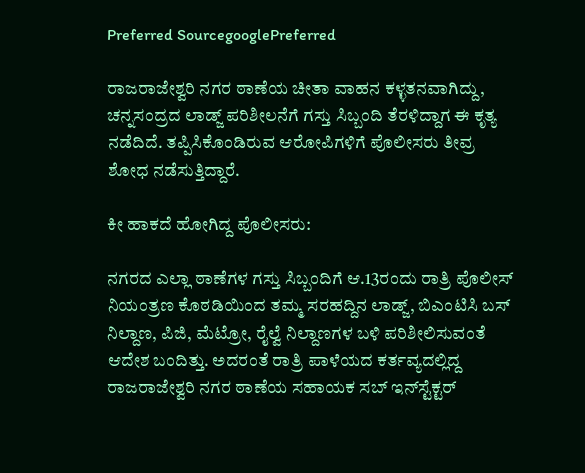Preferred SourcegooglePreferred

ರಾಜರಾಜೇಶ್ವರಿ ನಗರ ಠಾಣೆಯ ಚೀತಾ ವಾಹನ ಕಳ್ಳತನವಾಗಿದ್ದು, ಚನ್ನಸಂದ್ರದ ಲಾಡ್ಜ್‌ ಪರಿಶೀಲನೆಗೆ ಗಸ್ತು ಸಿಬ್ಬಂದಿ ತೆರಳಿದ್ದಾಗ ಈ ಕೃತ್ಯ ನಡೆದಿದೆ. ತಪ್ಪಿಸಿಕೊಂಡಿರುವ ಆರೋಪಿಗಳಿಗೆ ಪೊಲೀಸರು ತೀವ್ರ ಶೋಧ ನಡೆಸುತ್ತಿದ್ದಾರೆ.

ಕೀ ಹಾಕದೆ ಹೋಗಿದ್ದ ಪೊಲೀಸರು:

ನಗರದ ಎಲ್ಲಾ ಠಾಣೆಗಳ ಗಸ್ತು ಸಿಬ್ಬಂದಿಗೆ ಆ.13ರಂದು ರಾತ್ರಿ ಪೊಲೀಸ್‌ ನಿಯಂತ್ರಣ ಕೊಠಡಿಯಿಂದ ತಮ್ಮ ಸರಹದ್ದಿನ ಲಾಡ್ಜ್‌, ಬಿಎಂಟಿಸಿ ಬಸ್‌ ನಿಲ್ದಾಣ, ಪಿಜಿ, ಮೆಟ್ರೋ, ರೈಲ್ವೆ ನಿಲ್ದಾಣಗಳ ಬಳಿ ಪರಿಶೀಲಿಸುವಂತೆ ಆದೇಶ ಬಂದಿತ್ತು. ಅದರಂತೆ ರಾತ್ರಿ ಪಾಳೆಯದ ಕರ್ತವ್ಯದಲ್ಲಿದ್ದ ರಾಜರಾಜೇಶ್ವರಿ ನಗರ ಠಾಣೆಯ ಸಹಾಯಕ ಸಬ್‌ ಇನ್‌ಸ್ಟೆಕ್ಟರ್‌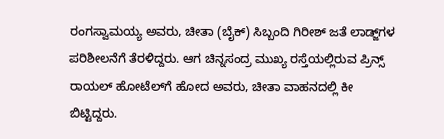ರಂಗಸ್ವಾಮಯ್ಯ ಅವರು, ಚೀತಾ (ಬೈಕ್‌) ಸಿಬ್ಬಂದಿ ಗಿರೀಶ್‌ ಜತೆ ಲಾಡ್ಜ್‌ಗಳ ಪರಿಶೀಲನೆಗೆ ತೆರಳಿದ್ದರು. ಆಗ ಚಿನ್ನಸಂದ್ರ ಮುಖ್ಯ ರಸ್ತೆಯಲ್ಲಿರುವ ಪ್ರಿನ್ಸ್‌ ರಾಯಲ್‌ ಹೋಟೆಲ್‌ಗೆ ಹೋದ ಅವರು, ಚೀತಾ ವಾಹನದಲ್ಲಿ ಕೀ ಬಿಟ್ಟಿದ್ದರು.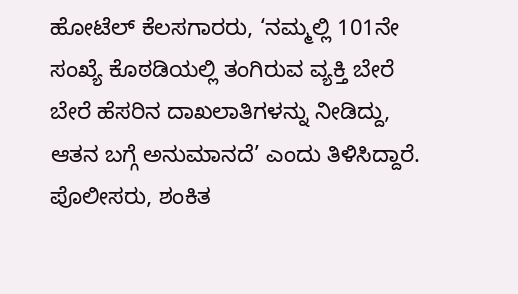ಹೋಟೆಲ್‌ ಕೆಲಸಗಾರರು, ‘ನಮ್ಮಲ್ಲಿ 101ನೇ ಸಂಖ್ಯೆ ಕೊಠಡಿಯಲ್ಲಿ ತಂಗಿರುವ ವ್ಯಕ್ತಿ ಬೇರೆ ಬೇರೆ ಹೆಸರಿನ ದಾಖಲಾತಿಗಳನ್ನು ನೀಡಿದ್ದು, ಆತನ ಬಗ್ಗೆ ಅನುಮಾನದೆ’ ಎಂದು ತಿಳಿಸಿದ್ದಾರೆ. ಪೊಲೀಸರು, ಶಂಕಿತ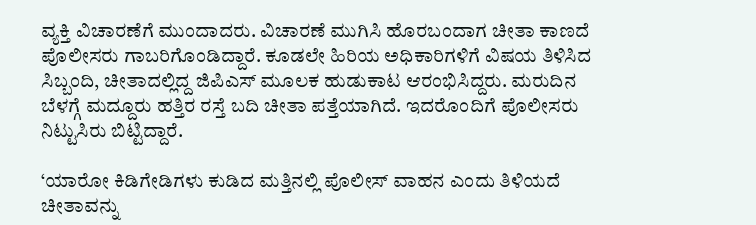ವ್ಯಕ್ತಿ ವಿಚಾರಣೆಗೆ ಮುಂದಾದರು. ವಿಚಾರಣೆ ಮುಗಿಸಿ ಹೊರಬಂದಾಗ ಚೀತಾ ಕಾಣದೆ ಪೊಲೀಸರು ಗಾಬರಿಗೊಂಡಿದ್ದಾರೆ. ಕೂಡಲೇ ಹಿರಿಯ ಅಧಿಕಾರಿಗಳಿಗೆ ವಿಷಯ ತಿಳಿಸಿದ ಸಿಬ್ಬಂದಿ, ಚೀತಾದಲ್ಲಿದ್ದ ಜಿಪಿಎಸ್‌ ಮೂಲಕ ಹುಡುಕಾಟ ಆರಂಭಿಸಿದ್ದರು. ಮರುದಿನ ಬೆಳಗ್ಗೆ ಮದ್ದೂರು ಹತ್ತಿರ ರಸ್ತೆ ಬದಿ ಚೀತಾ ಪತ್ತೆಯಾಗಿದೆ. ಇದರೊಂದಿಗೆ ಪೊಲೀಸರು ನಿಟ್ಟುಸಿರು ಬಿಟ್ಟಿದ್ದಾರೆ.

‘ಯಾರೋ ಕಿಡಿಗೇಡಿಗಳು ಕುಡಿದ ಮತ್ತಿನಲ್ಲಿ ಪೊಲೀಸ್‌ ವಾಹನ ಎಂದು ತಿಳಿಯದೆ ಚೀತಾವನ್ನು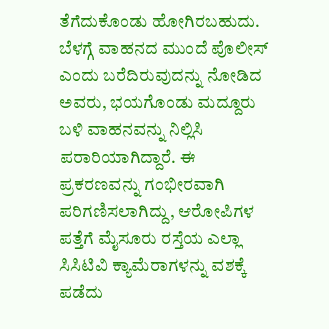ತೆಗೆದುಕೊಂಡು ಹೋಗಿರಬಹುದು. ಬೆಳಗ್ಗೆ ವಾಹನದ ಮುಂದೆ ಪೊಲೀಸ್‌ ಎಂದು ಬರೆದಿರುವುದನ್ನು ನೋಡಿದ ಅವರು, ಭಯಗೊಂಡು ಮದ್ದೂರು ಬಳಿ ವಾಹನವನ್ನು ನಿಲ್ಲಿಸಿ ಪರಾರಿಯಾಗಿದ್ದಾರೆ. ಈ ಪ್ರಕರಣವನ್ನು ಗಂಭೀರವಾಗಿ ಪರಿಗಣಿಸಲಾಗಿದ್ದು, ಆರೋಪಿಗಳ ಪತ್ತೆಗೆ ಮೈಸೂರು ರಸ್ತೆಯ ಎಲ್ಲಾ ಸಿಸಿಟಿವಿ ಕ್ಯಾಮೆರಾಗಳನ್ನು ವಶಕ್ಕೆ ಪಡೆದು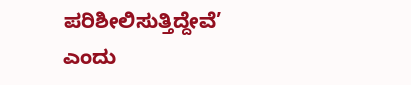ಪರಿಶೀಲಿಸುತ್ತಿದ್ದೇವೆ’ ಎಂದು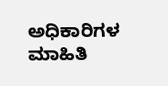ಅಧಿಕಾರಿಗಳ ಮಾಹಿತಿ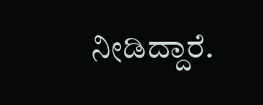ನೀಡಿದ್ದಾರೆ.